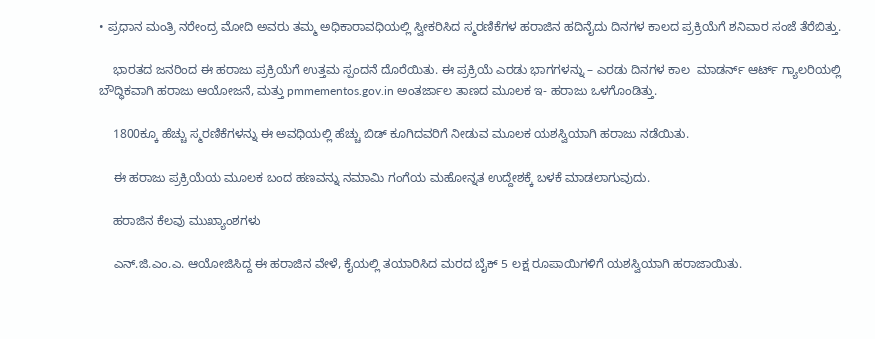• ಪ್ರಧಾನ ಮಂತ್ರಿ ನರೇಂದ್ರ ಮೋದಿ ಅವರು ತಮ್ಮ ಅಧಿಕಾರಾವಧಿಯಲ್ಲಿ ಸ್ವೀಕರಿಸಿದ ಸ್ಮರಣಿಕೆಗಳ ಹರಾಜಿನ ಹದಿನೈದು ದಿನಗಳ ಕಾಲದ ಪ್ರಕ್ರಿಯೆಗೆ ಶನಿವಾರ ಸಂಜೆ ತೆರೆಬಿತ್ತು.

    ಭಾರತದ ಜನರಿಂದ ಈ ಹರಾಜು ಪ್ರಕ್ರಿಯೆಗೆ ಉತ್ತಮ ಸ್ಪಂದನೆ ದೊರೆಯಿತು. ಈ ಪ್ರಕ್ರಿಯೆ ಎರಡು ಭಾಗಗಳನ್ನು – ಎರಡು ದಿನಗಳ ಕಾಲ  ಮಾಡರ್ನ್ ಆರ್ಟ್ ಗ್ಯಾಲರಿಯಲ್ಲಿ ಬೌದ್ಧಿಕವಾಗಿ ಹರಾಜು ಆಯೋಜನೆ, ಮತ್ತು pmmementos.gov.in ಅಂತರ್ಜಾಲ ತಾಣದ ಮೂಲಕ ಇ- ಹರಾಜು ಒಳಗೊಂಡಿತ್ತು.

    1800ಕ್ಕೂ ಹೆಚ್ಚು ಸ್ಮರಣಿಕೆಗಳನ್ನು ಈ ಅವಧಿಯಲ್ಲಿ ಹೆಚ್ಚು ಬಿಡ್ ಕೂಗಿದವರಿಗೆ ನೀಡುವ ಮೂಲಕ ಯಶಸ್ವಿಯಾಗಿ ಹರಾಜು ನಡೆಯಿತು.

    ಈ ಹರಾಜು ಪ್ರಕ್ರಿಯೆಯ ಮೂಲಕ ಬಂದ ಹಣವನ್ನು ನಮಾಮಿ ಗಂಗೆಯ ಮಹೋನ್ನತ ಉದ್ದೇಶಕ್ಕೆ ಬಳಕೆ ಮಾಡಲಾಗುವುದು.

    ಹರಾಜಿನ ಕೆಲವು ಮುಖ್ಯಾಂಶಗಳು

    ಎನ್.ಜಿ.ಎಂ.ಎ. ಆಯೋಜಿಸಿದ್ದ ಈ ಹರಾಜಿನ ವೇಳೆ, ಕೈಯಲ್ಲಿ ತಯಾರಿಸಿದ ಮರದ ಬೈಕ್ 5 ಲಕ್ಷ ರೂಪಾಯಿಗಳಿಗೆ ಯಶಸ್ವಿಯಾಗಿ ಹರಾಜಾಯಿತು.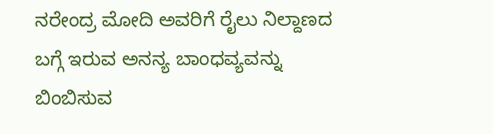ನರೇಂದ್ರ ಮೋದಿ ಅವರಿಗೆ ರೈಲು ನಿಲ್ದಾಣದ ಬಗ್ಗೆ ಇರುವ ಅನನ್ಯ ಬಾಂಧವ್ಯವನ್ನು ಬಿಂಬಿಸುವ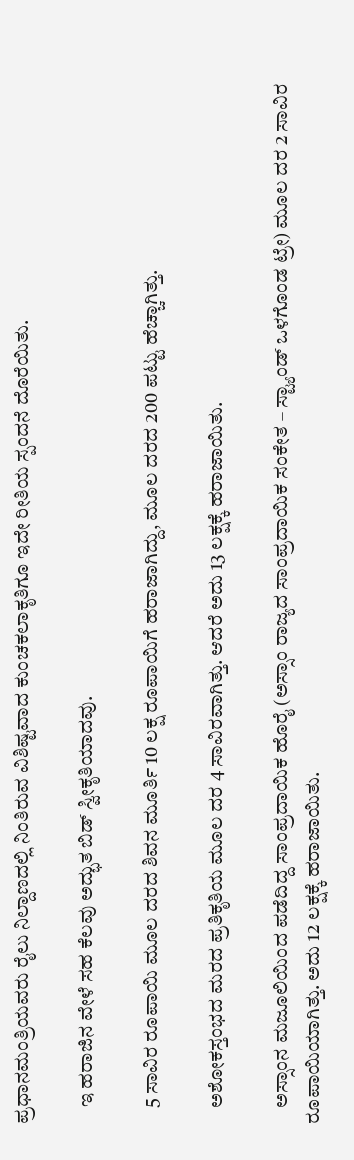ಪ್ರಧಾನಮಂತ್ರಿಯವರು ರೈಲು ನಿಲ್ದಾಣದಲ್ಲಿ ನಿಂತಿರುವ ವಿಶಿಷ್ಟವಾದ ಕುಂಚಕಲಾಕೃತಿಗೂ ಇದೇ ರೀತಿಯ ಸ್ಪಂದನೆ ದೊರೆಯಿತು.

    ಇ ಹರಾಜಿನ ವೇಳೆ ಸಹ ಕೆಲವು ಅದ್ಭುತ ಬಿಡ್ ಸ್ವೀಕೃತಿಯಾದವು.

    5 ಸಾವಿರ ರೂಪಾಯಿ ಮೂಲ ದರದ ಶಿವನ ಮೂರ್ತಿ 10 ಲಕ್ಷ ರೂಪಾಯಿಗೆ ಹರಾಜಾಗಿದ್ದು, ಮೂಲ ದರದ 200 ಪಟ್ಟು ಹೆಚ್ಚಾಗಿತ್ತು.

    ಅಶೋಕಸ್ತಂಭದ ಮರದ ಪ್ರತಿಕೃತಿಯ ಮೂಲ ದರ 4 ಸಾವಿರವಾಗಿತ್ತು. ಆದರೆ ಅದು 13 ಲಕ್ಷಕ್ಕೆ ಹರಾಜಾಯಿತು.

    ಅಸ್ಸಾಂನ ಮಜೂಲಿಯಿಂದ ಪಡೆದಿದ್ದ ಸಾಂಪ್ರದಾಯಿಕ ಹೊರೈ (ಅಸ್ಸಾಂ ರಾಜ್ಯದ ಸಾಂಪ್ರದಾಯಿಕ ಸಂಕೇತ – ಸ್ಟ್ಯಾಂಡ್ ಒಳಗೊಂಡ ಟ್ರೇ) ಮೂಲ ದರ 2 ಸಾವಿರ ರೂಪಾಯಿಯಾಗಿತ್ತು. ಅದು 12 ಲಕ್ಷಕ್ಕೆ ಹರಾಜಾಯಿತು.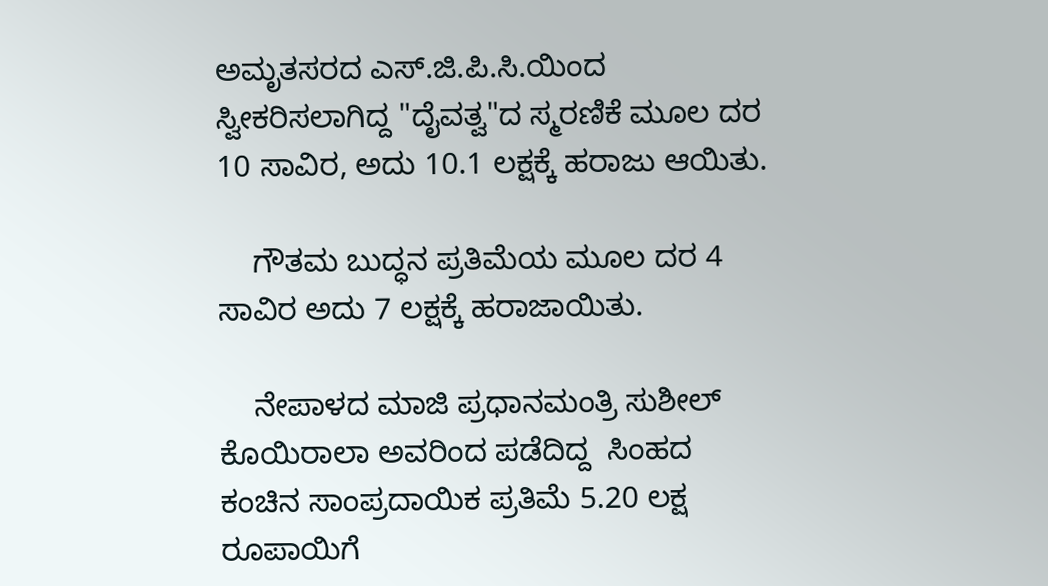ಅಮೃತಸರದ ಎಸ್.ಜಿ.ಪಿ.ಸಿ.ಯಿಂದ ಸ್ವೀಕರಿಸಲಾಗಿದ್ದ "ದೈವತ್ವ"ದ ಸ್ಮರಣಿಕೆ ಮೂಲ ದರ 10 ಸಾವಿರ, ಅದು 10.1 ಲಕ್ಷಕ್ಕೆ ಹರಾಜು ಆಯಿತು.

    ಗೌತಮ ಬುದ್ಧನ ಪ್ರತಿಮೆಯ ಮೂಲ ದರ 4 ಸಾವಿರ ಅದು 7 ಲಕ್ಷಕ್ಕೆ ಹರಾಜಾಯಿತು.

    ನೇಪಾಳದ ಮಾಜಿ ಪ್ರಧಾನಮಂತ್ರಿ ಸುಶೀಲ್ ಕೊಯಿರಾಲಾ ಅವರಿಂದ ಪಡೆದಿದ್ದ  ಸಿಂಹದ ಕಂಚಿನ ಸಾಂಪ್ರದಾಯಿಕ ಪ್ರತಿಮೆ 5.20 ಲಕ್ಷ ರೂಪಾಯಿಗೆ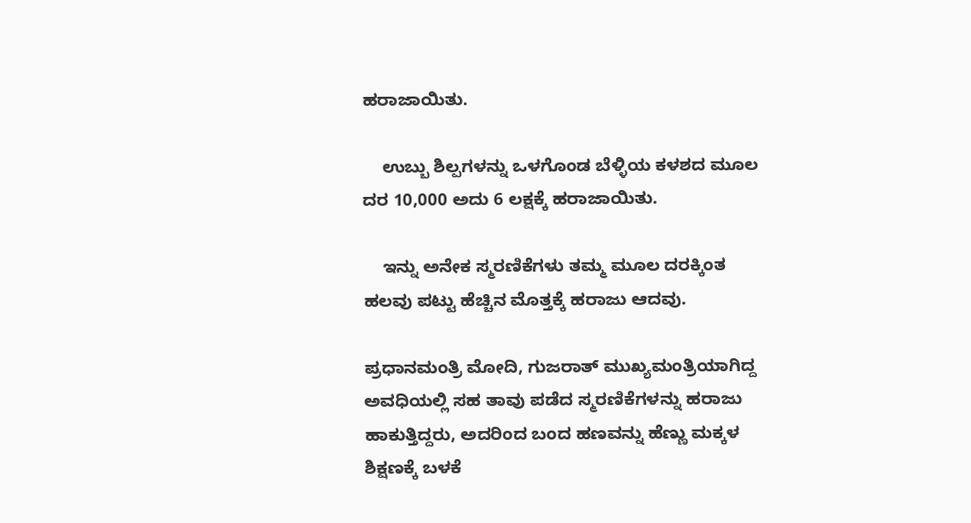ಹರಾಜಾಯಿತು.

    ಉಬ್ಬು ಶಿಲ್ಪಗಳನ್ನು ಒಳಗೊಂಡ ಬೆಳ್ಳಿಯ ಕಳಶದ ಮೂಲ ದರ 10,000 ಅದು 6 ಲಕ್ಷಕ್ಕೆ ಹರಾಜಾಯಿತು.

    ಇನ್ನು ಅನೇಕ ಸ್ಮರಣಿಕೆಗಳು ತಮ್ಮ ಮೂಲ ದರಕ್ಕಿಂತ ಹಲವು ಪಟ್ಟು ಹೆಚ್ಚಿನ ಮೊತ್ತಕ್ಕೆ ಹರಾಜು ಆದವು.

ಪ್ರಧಾನಮಂತ್ರಿ ಮೋದಿ, ಗುಜರಾತ್ ಮುಖ್ಯಮಂತ್ರಿಯಾಗಿದ್ದ ಅವಧಿಯಲ್ಲಿ ಸಹ ತಾವು ಪಡೆದ ಸ್ಮರಣಿಕೆಗಳನ್ನು ಹರಾಜು ಹಾಕುತ್ತಿದ್ದರು, ಅದರಿಂದ ಬಂದ ಹಣವನ್ನು ಹೆಣ್ಣು ಮಕ್ಕಳ ಶಿಕ್ಷಣಕ್ಕೆ ಬಳಕೆ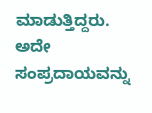ಮಾಡುತ್ತಿದ್ದರು. ಅದೇ ಸಂಪ್ರದಾಯವನ್ನು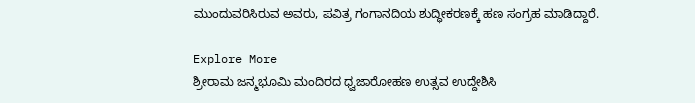ಮುಂದುವರಿಸಿರುವ ಅವರು, ಪವಿತ್ರ ಗಂಗಾನದಿಯ ಶುದ್ಧೀಕರಣಕ್ಕೆ ಹಣ ಸಂಗ್ರಹ ಮಾಡಿದ್ದಾರೆ.

Explore More
ಶ್ರೀರಾಮ ಜನ್ಮಭೂಮಿ ಮಂದಿರದ ಧ್ವಜಾರೋಹಣ ಉತ್ಸವ ಉದ್ದೇಶಿಸಿ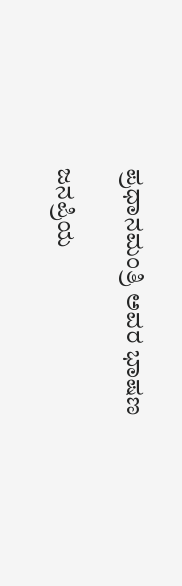ಪ್ರಧಾನಮಂತ್ರಿ ಅವರ ಭಾಷಣ

ಜನಪ್ರಿಯ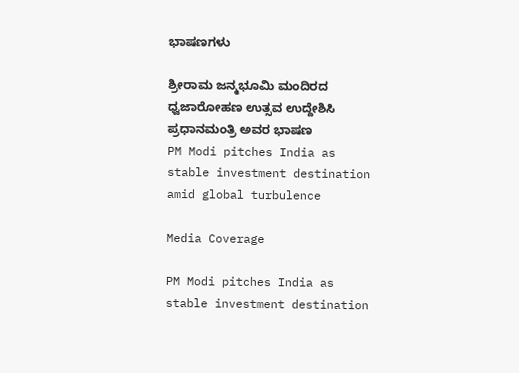ಭಾಷಣಗಳು

ಶ್ರೀರಾಮ ಜನ್ಮಭೂಮಿ ಮಂದಿರದ ಧ್ವಜಾರೋಹಣ ಉತ್ಸವ ಉದ್ದೇಶಿಸಿ ಪ್ರಧಾನಮಂತ್ರಿ ಅವರ ಭಾಷಣ
PM Modi pitches India as stable investment destination amid global turbulence

Media Coverage

PM Modi pitches India as stable investment destination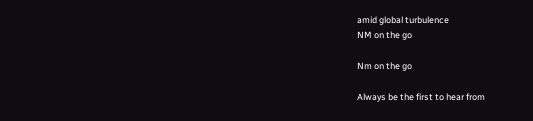amid global turbulence
NM on the go

Nm on the go

Always be the first to hear from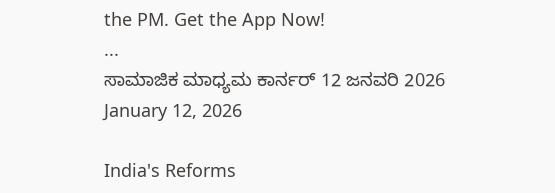the PM. Get the App Now!
...
ಸಾಮಾಜಿಕ ಮಾಧ್ಯಮ ಕಾರ್ನರ್ 12 ಜನವರಿ 2026
January 12, 2026

India's Reforms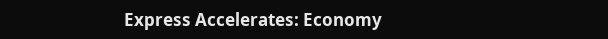Express Accelerates: Economy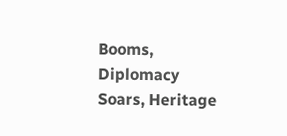Booms, Diplomacy Soars, Heritage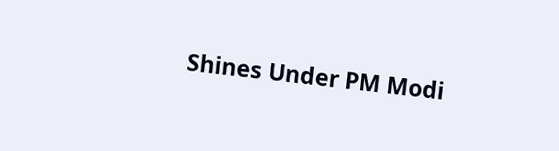Shines Under PM Modi